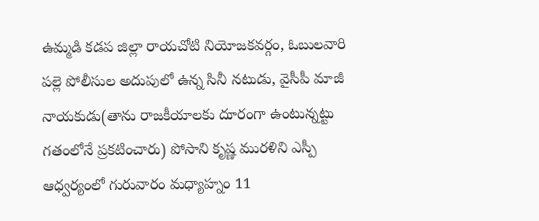ఉమ్మడి కడప జిల్లా రాయచోటి నియోజకవర్గం, ఓబులవారి పల్లె పోలీసుల అదుపులో ఉన్న సినీ నటుడు, వైసీపీ మాజీ నాయకుడు(తాను రాజకీయాలకు దూరంగా ఉంటున్నట్టు గతంలోనే ప్రకటించారు) పోసాని కృష్ణ మురళిని ఎస్పీ ఆధ్వర్యంలో గురువారం మధ్యాహ్నం 11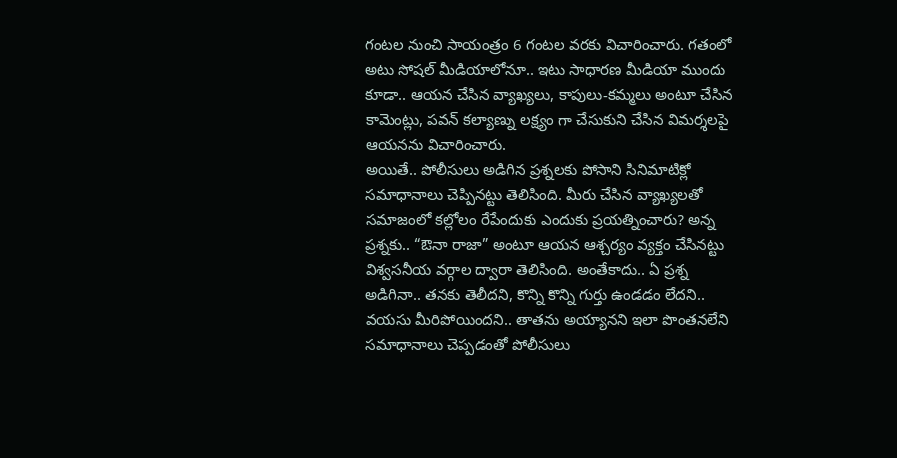గంటల నుంచి సాయంత్రం 6 గంటల వరకు విచారించారు. గతంలో అటు సోషల్ మీడియాలోనూ.. ఇటు సాధారణ మీడియా ముందు కూడా.. ఆయన చేసిన వ్యాఖ్యలు, కాపులు-కమ్మలు అంటూ చేసిన కామెంట్లు, పవన్ కల్యాణ్ను లక్ష్యం గా చేసుకుని చేసిన విమర్శలపై ఆయనను విచారించారు.
అయితే.. పోలీసులు అడిగిన ప్రశ్నలకు పోసాని సినిమాటిక్లో సమాధానాలు చెప్పినట్టు తెలిసింది. మీరు చేసిన వ్యాఖ్యలతో సమాజంలో కల్లోలం రేపేందుకు ఎందుకు ప్రయత్నించారు? అన్న ప్రశ్నకు.. “ఔనా రాజా” అంటూ ఆయన ఆశ్చర్యం వ్యక్తం చేసినట్టు విశ్వసనీయ వర్గాల ద్వారా తెలిసింది. అంతేకాదు.. ఏ ప్రశ్న అడిగినా.. తనకు తెలీదని, కొన్ని కొన్ని గుర్తు ఉండడం లేదని.. వయసు మీరిపోయిందని.. తాతను అయ్యానని ఇలా పొంతనలేని సమాధానాలు చెప్పడంతో పోలీసులు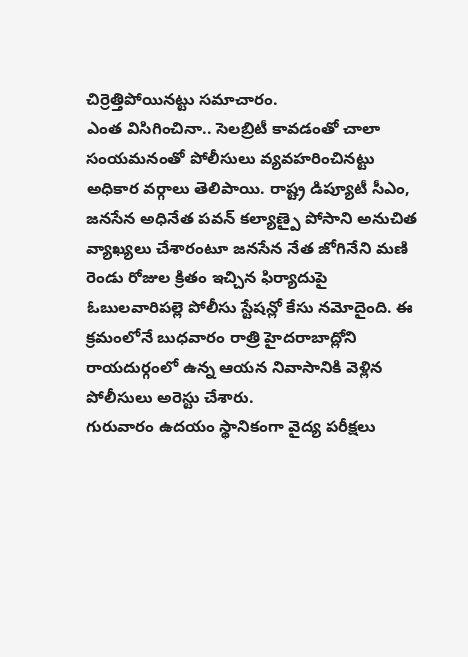చిర్రెత్తిపోయినట్టు సమాచారం.
ఎంత విసిగించినా.. సెలబ్రిటీ కావడంతో చాలా సంయమనంతో పోలీసులు వ్యవహరించినట్టు అధికార వర్గాలు తెలిపాయి. రాష్ట్ర డిప్యూటీ సీఎం, జనసేన అధినేత పవన్ కల్యాణ్పై పోసాని అనుచిత వ్యాఖ్యలు చేశారంటూ జనసేన నేత జోగినేని మణి రెండు రోజుల క్రితం ఇచ్చిన ఫిర్యాదుపై ఓబులవారిపల్లె పోలీసు స్టేషన్లో కేసు నమోదైంది. ఈ క్రమంలోనే బుధవారం రాత్రి హైదరాబాద్లోని రాయదుర్గంలో ఉన్న ఆయన నివాసానికి వెళ్లిన పోలీసులు అరెస్టు చేశారు.
గురువారం ఉదయం స్థానికంగా వైద్య పరీక్షలు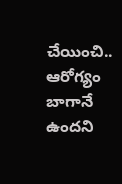చేయించి.. ఆరోగ్యం బాగానే ఉందని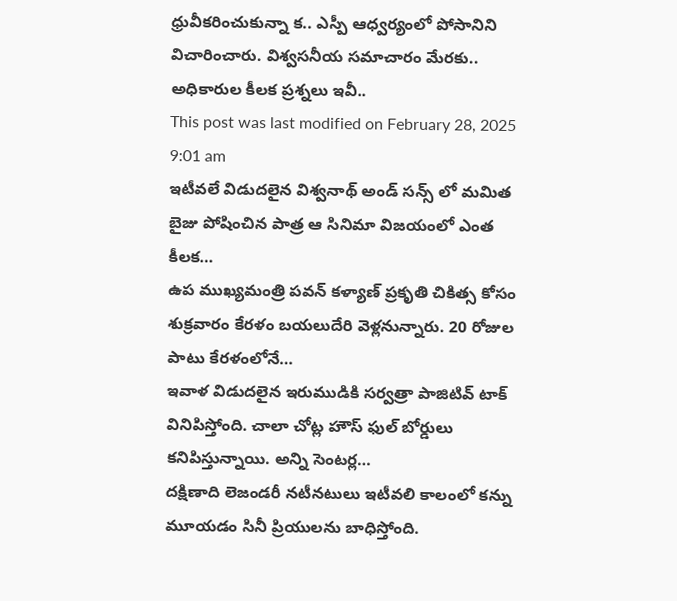ధ్రువీకరించుకున్నా క.. ఎస్పీ ఆధ్వర్యంలో పోసానిని విచారించారు. విశ్వసనీయ సమాచారం మేరకు.. అధికారుల కీలక ప్రశ్నలు ఇవీ..
This post was last modified on February 28, 2025 9:01 am
ఇటీవలే విడుదలైన విశ్వనాథ్ అండ్ సన్స్ లో మమిత బైజు పోషించిన పాత్ర ఆ సినిమా విజయంలో ఎంత కీలక…
ఉప ముఖ్యమంత్రి పవన్ కళ్యాణ్ ప్రకృతి చికిత్స కోసం శుక్రవారం కేరళం బయలుదేరి వెళ్లనున్నారు. 20 రోజుల పాటు కేరళంలోనే…
ఇవాళ విడుదలైన ఇరుముడికి సర్వత్రా పాజిటివ్ టాక్ వినిపిస్తోంది. చాలా చోట్ల హౌస్ ఫుల్ బోర్డులు కనిపిస్తున్నాయి. అన్ని సెంటర్ల…
దక్షిణాది లెజండరీ నటీనటులు ఇటీవలి కాలంలో కన్ను మూయడం సినీ ప్రియులను బాధిస్తోంది.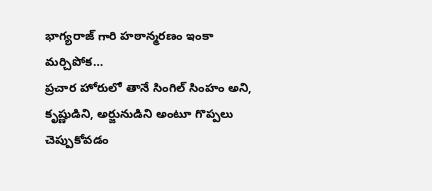భాగ్యరాజ్ గారి హఠాన్మరణం ఇంకా మర్చిపోక…
ప్రచార హోరులో తానే సింగిల్ సింహం అని, కృష్ణుడిని, అర్జునుడిని అంటూ గొప్పలు చెప్పుకోవడం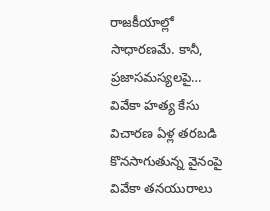రాజకీయాల్లో సాధారణమే. కానీ, ప్రజాసమస్యలపై…
వివేకా హత్య కేసు విచారణ ఏళ్ల తరబడి కొనసాగుతున్న వైనంపై వివేకా తనయురాలు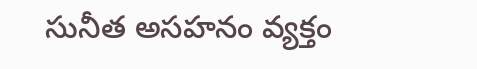సునీత అసహనం వ్యక్తం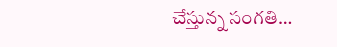చేస్తున్న సంగతి…